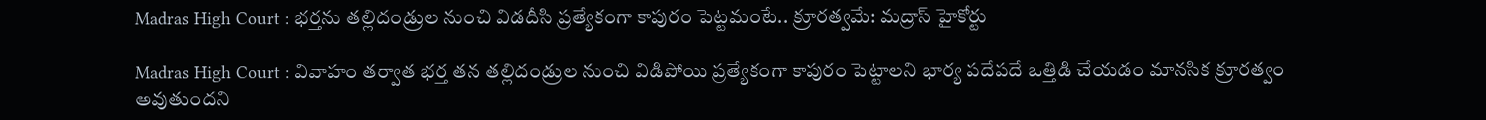Madras High Court : భర్తను తల్లిదండ్రుల నుంచి విడదీసి ప్రత్యేకంగా కాపురం పెట్టమంటే.. క్రూరత్వమే: మద్రాస్ హైకోర్టు

Madras High Court : వివాహం తర్వాత భర్త తన తల్లిదండ్రుల నుంచి విడిపోయి ప్రత్యేకంగా కాపురం పెట్టాలని భార్య పదేపదే ఒత్తిడి చేయడం మానసిక క్రూరత్వం అవుతుందని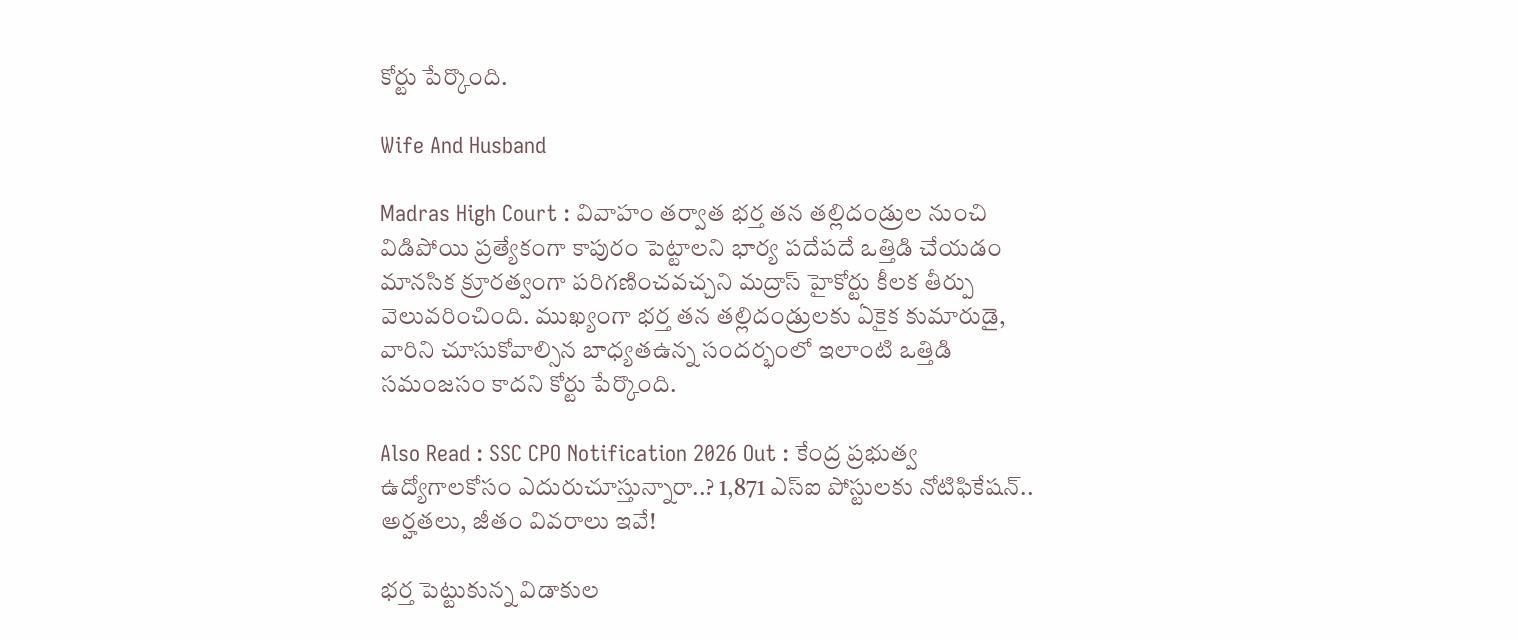కోర్టు పేర్కొంది.

Wife And Husband

Madras High Court : వివాహం తర్వాత భర్త తన తల్లిదండ్రుల నుంచి విడిపోయి ప్రత్యేకంగా కాపురం పెట్టాలని భార్య పదేపదే ఒత్తిడి చేయడం మానసిక క్రూరత్వంగా పరిగణించవచ్చని మద్రాస్ హైకోర్టు కీలక తీర్పు వెలువరించింది. ముఖ్యంగా భర్త తన తల్లిదండ్రులకు ఏకైక కుమారుడై, వారిని చూసుకోవాల్సిన బాధ్యతఉన్న సందర్భంలో ఇలాంటి ఒత్తిడి సమంజసం కాదని కోర్టు పేర్కొంది.

Also Read : SSC CPO Notification 2026 Out : కేంద్ర ప్రభుత్వ ఉద్యోగాలకోసం ఎదురుచూస్తున్నారా..? 1,871 ఎస్ఐ పోస్టులకు నోటిఫికేషన్.. అర్హతలు, జీతం వివరాలు ఇవే!

భర్త పెట్టుకున్న విడాకుల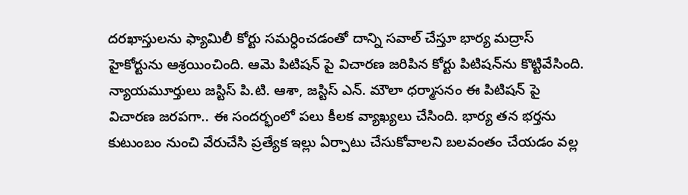దరఖాస్తులను ఫ్యామిలీ కోర్టు సమర్ధించడంతో దాన్ని సవాల్ చేస్తూ భార్య మద్రాస్ హైకోర్టును ఆశ్రయించింది. ఆమె పిటిషన్ పై విచారణ జరిపిన కోర్టు పిటిషన్‌ను కొట్టివేసింది. న్యాయమూర్తులు జస్టిస్ పి.టి. ఆశా, జస్టిస్ ఎన్. మౌలా ధర్మాసనం ఈ పిటిషన్ పై విచారణ జరపగా.. ఈ సందర్భంలో పలు కీలక వ్యాఖ్యలు చేసింది. భార్య తన భర్తను కుటుంబం నుంచి వేరుచేసి ప్రత్యేక ఇల్లు ఏర్పాటు చేసుకోవాలని బలవంతం చేయడం వల్ల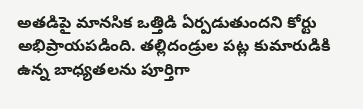అతడిపై మానసిక ఒత్తిడి ఏర్పడుతుందని కోర్టు అభిప్రాయపడింది. తల్లిదండ్రుల పట్ల కుమారుడికి ఉన్న బాధ్యతలను పూర్తిగా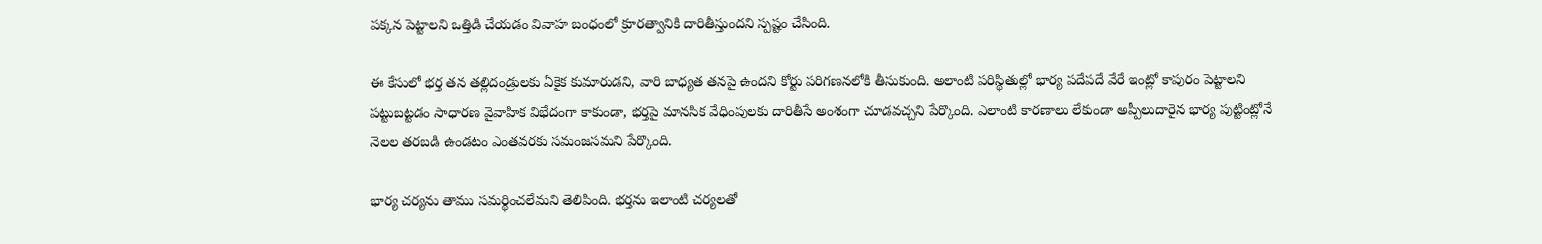పక్కన పెట్టాలని ఒత్తిడి చేయడం వివాహ బంధంలో క్రూరత్వానికి దారితీస్తుందని స్పష్టం చేసింది.

ఈ కేసులో భర్త తన తల్లిదండ్రులకు ఏకైక కుమారుడని, వారి బాధ్యత తనపై ఉందని కోర్టు పరిగణనలోకి తీసుకుంది. అలాంటి పరిస్థితుల్లో భార్య పదేపదే వేరే ఇంట్లో కాపురం పెట్టాలని పట్టుబట్టడం సాధారణ వైవాహిక విభేదంగా కాకుండా, భర్తపై మానసిక వేధింపులకు దారితీసే అంశంగా చూడవచ్చని పేర్కొంది. ఎలాంటి కారణాలు లేకుండా అప్పీలుదారైన భార్య పుట్టింట్లోనే నెలల తరబడి ఉండటం ఎంతవరకు సమంజసమని పేర్కొంది.

భార్య చర్యను తాము సమర్థించలేమని తెలిపింది. భర్తను ఇలాంటి చర్యలతో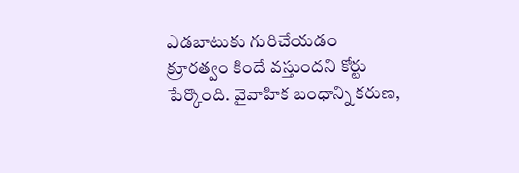ఎడబాటుకు గురిచేయడం క్రూరత్వం కిందే వస్తుందని కోర్టు పేర్కొంది. వైవాహిక బంధాన్ని కరుణ,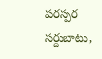పరస్పర సర్దుబాటు,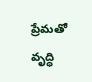ప్రేమతో వృద్ధి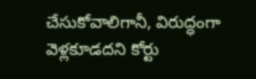చేసుకోవాలిగానీ, విరుద్ధంగా వెళ్లకూడదని కోర్టు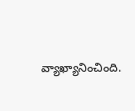వ్యాఖ్యానించింది.